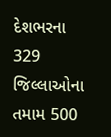દેશભરના 329 જિલ્લાઓના તમામ 500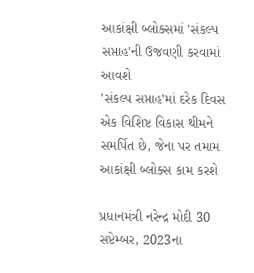આકાંક્ષી બ્લોક્સમાં 'સંકલ્પ સપ્તાહ'ની ઉજવણી કરવામાં આવશે
'સંકલ્પ સપ્તાહ'માં દરેક દિવસ એક વિશિષ્ટ વિકાસ થીમને સમર્પિત છે, જેના પર તમામ આકાંક્ષી બ્લોક્સ કામ કરશે

પ્રધાનમંત્રી નરેન્દ્ર મોદી 30 સપ્ટેમ્બર, 2023ના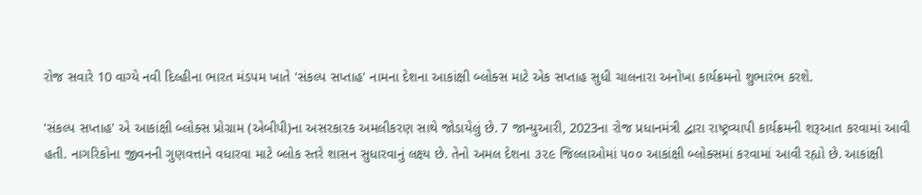રોજ સવારે 10 વાગ્યે નવી દિલ્હીના ભારત મંડપમ ખાતે 'સંકલ્પ સપ્તાહ' નામના દેશના આકાંક્ષી બ્લોક્સ માટે એક સપ્તાહ સુધી ચાલનારા અનોખા કાર્યક્રમનો શુભારંભ કરશે.

'સંકલ્પ સપ્તાહ' એ આકાંક્ષી બ્લોક્સ પ્રોગ્રામ (એબીપી)ના અસરકારક અમલીકરણ સાથે જોડાયેલું છે. 7 જાન્યુઆરી, 2023ના રોજ પ્રધાનમંત્રી દ્વારા રાષ્ટ્રવ્યાપી કાર્યક્રમની શરૂઆત કરવામાં આવી હતી. નાગરિકોના જીવનની ગુણવત્તાને વધારવા માટે બ્લોક સ્તરે શાસન સુધારવાનું લક્ષ્ય છે. તેનો અમલ દેશના ૩૨૯ જિલ્લાઓમાં ૫૦૦ આકાંક્ષી બ્લોક્સમાં કરવામાં આવી રહ્યો છે. આકાંક્ષી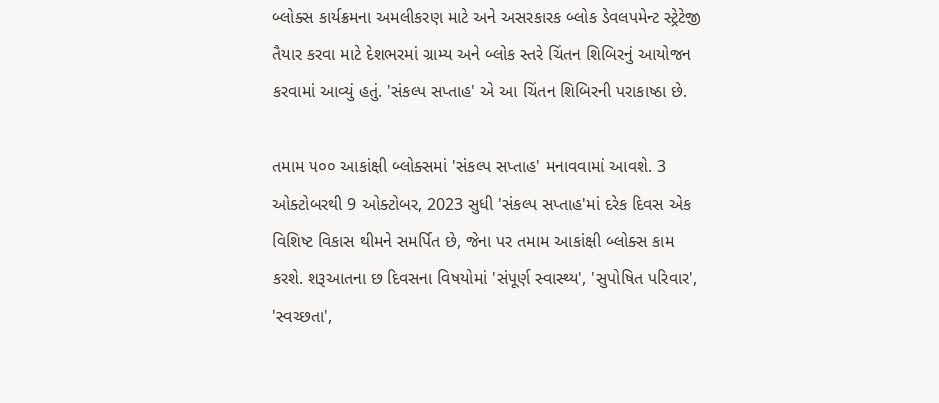બ્લોક્સ કાર્યક્રમના અમલીકરણ માટે અને અસરકારક બ્લોક ડેવલપમેન્ટ સ્ટ્રેટેજી તૈયાર કરવા માટે દેશભરમાં ગ્રામ્ય અને બ્લોક સ્તરે ચિંતન શિબિરનું આયોજન કરવામાં આવ્યું હતું. 'સંકલ્પ સપ્તાહ' એ આ ચિંતન શિબિરની પરાકાષ્ઠા છે.

તમામ ૫૦૦ આકાંક્ષી બ્લોક્સમાં 'સંકલ્પ સપ્તાહ' મનાવવામાં આવશે. 3 ઓક્ટોબરથી 9 ઓક્ટોબર, 2023 સુધી 'સંકલ્પ સપ્તાહ'માં દરેક દિવસ એક વિશિષ્ટ વિકાસ થીમને સમર્પિત છે, જેના પર તમામ આકાંક્ષી બ્લોક્સ કામ કરશે. શરૂઆતના છ દિવસના વિષયોમાં 'સંપૂર્ણ સ્વાસ્થ્ય', 'સુપોષિત પરિવાર', 'સ્વચ્છતા',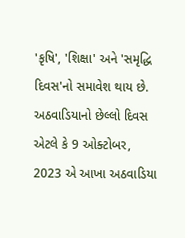'કૃષિ', 'શિક્ષા' અને 'સમૃદ્ધિ દિવસ'નો સમાવેશ થાય છે. અઠવાડિયાનો છેલ્લો દિવસ એટલે કે 9 ઓક્ટોબર, 2023 એ આખા અઠવાડિયા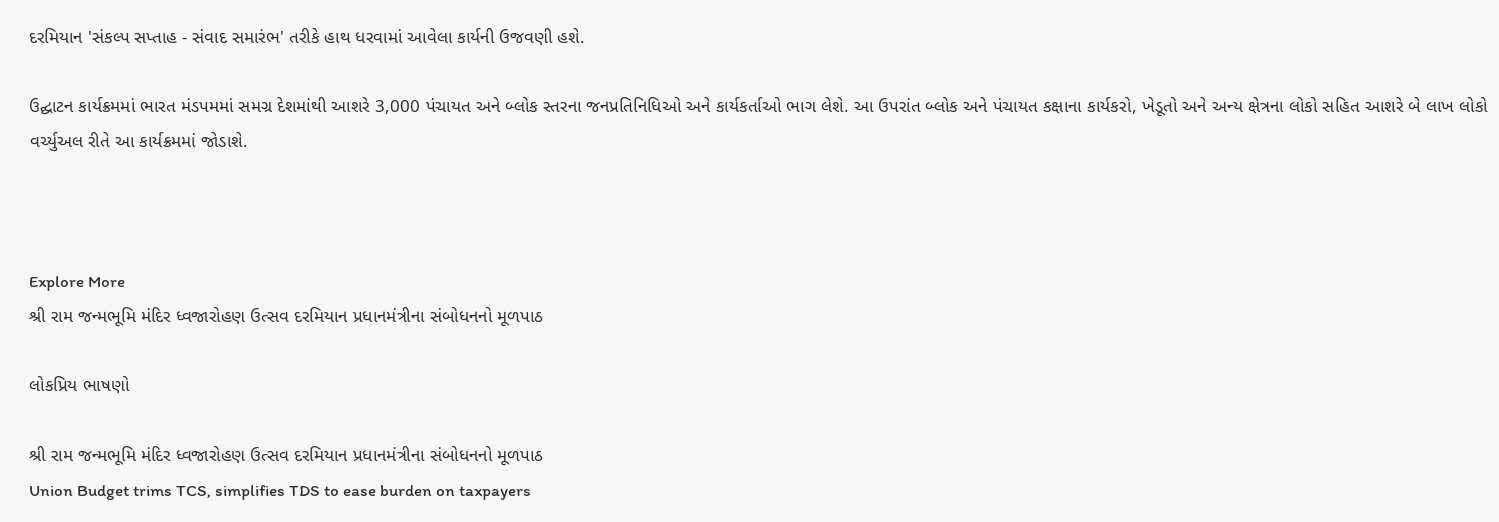દરમિયાન 'સંકલ્પ સપ્તાહ - સંવાદ સમારંભ' તરીકે હાથ ધરવામાં આવેલા કાર્યની ઉજવણી હશે.

ઉદ્ઘાટન કાર્યક્રમમાં ભારત મંડપમમાં સમગ્ર દેશમાંથી આશરે 3,000 પંચાયત અને બ્લોક સ્તરના જનપ્રતિનિધિઓ અને કાર્યકર્તાઓ ભાગ લેશે. આ ઉપરાંત બ્લોક અને પંચાયત કક્ષાના કાર્યકરો, ખેડૂતો અને અન્ય ક્ષેત્રના લોકો સહિત આશરે બે લાખ લોકો વર્ચ્યુઅલ રીતે આ કાર્યક્રમમાં જોડાશે.



Explore More
શ્રી રામ જન્મભૂમિ મંદિર ધ્વજારોહણ ઉત્સવ દરમિયાન પ્રધાનમંત્રીના સંબોધનનો મૂળપાઠ

લોકપ્રિય ભાષણો

શ્રી રામ જન્મભૂમિ મંદિર ધ્વજારોહણ ઉત્સવ દરમિયાન પ્રધાનમંત્રીના સંબોધનનો મૂળપાઠ
Union Budget trims TCS, simplifies TDS to ease burden on taxpayers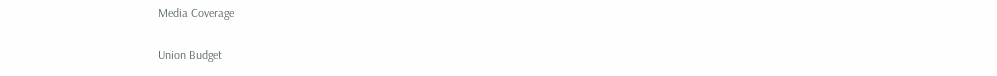Media Coverage

Union Budget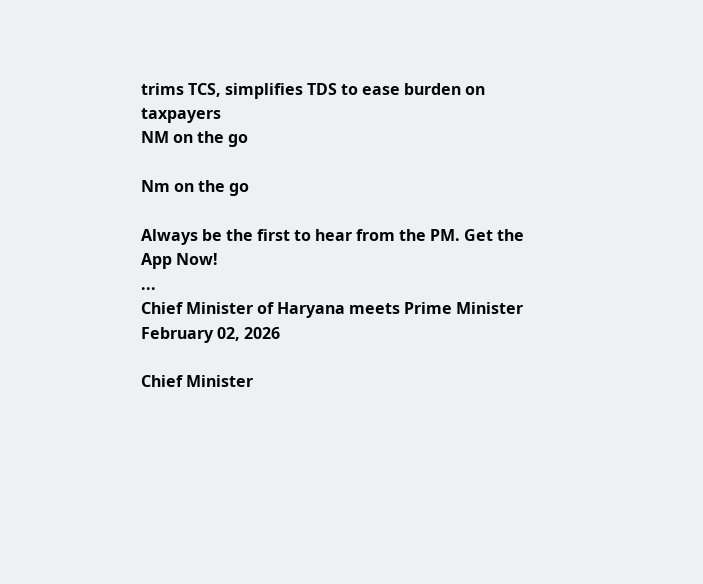trims TCS, simplifies TDS to ease burden on taxpayers
NM on the go

Nm on the go

Always be the first to hear from the PM. Get the App Now!
...
Chief Minister of Haryana meets Prime Minister
February 02, 2026

Chief Minister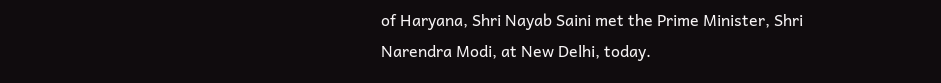of Haryana, Shri Nayab Saini met the Prime Minister, Shri Narendra Modi, at New Delhi, today.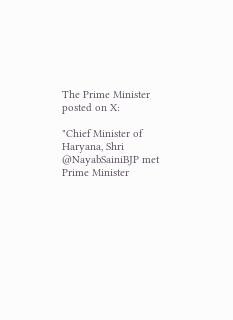The Prime Minister posted on X:

"Chief Minister of Haryana, Shri @NayabSainiBJP met Prime Minister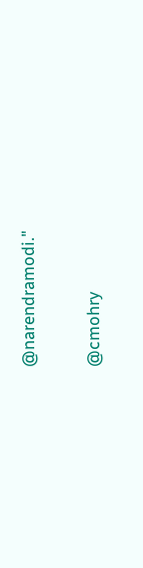@narendramodi."

@cmohry